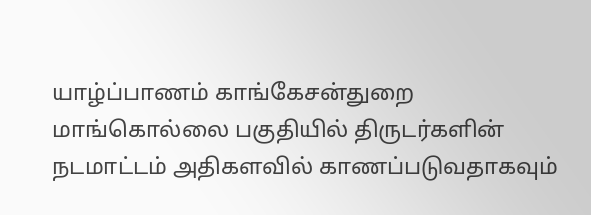யாழ்ப்பாணம் காங்கேசன்துறை மாங்கொல்லை பகுதியில் திருடர்களின் நடமாட்டம் அதிகளவில் காணப்படுவதாகவும்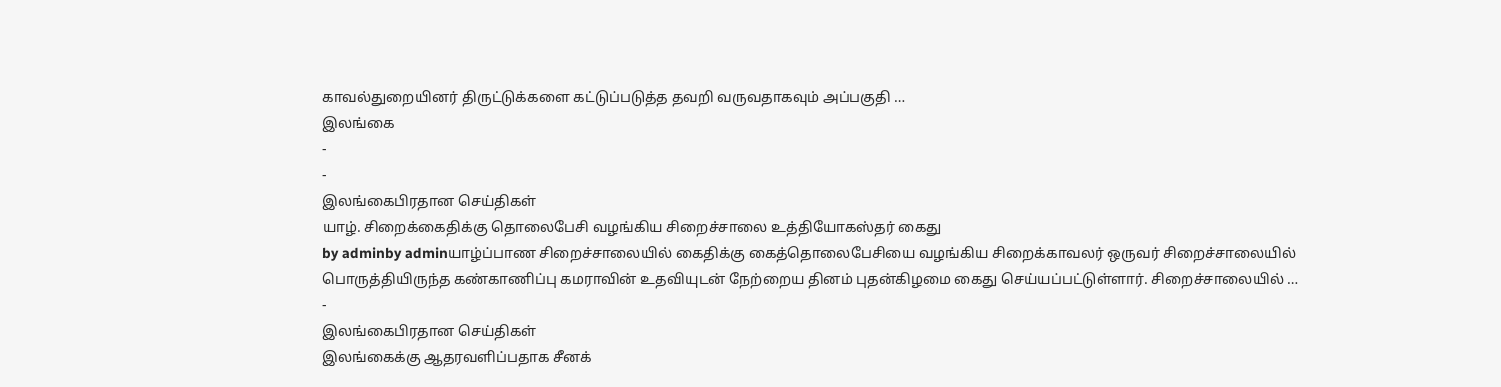காவல்துறையினர் திருட்டுக்களை கட்டுப்படுத்த தவறி வருவதாகவும் அப்பகுதி …
இலங்கை
-
-
இலங்கைபிரதான செய்திகள்
யாழ். சிறைக்கைதிக்கு தொலைபேசி வழங்கிய சிறைச்சாலை உத்தியோகஸ்தர் கைது
by adminby adminயாழ்ப்பாண சிறைச்சாலையில் கைதிக்கு கைத்தொலைபேசியை வழங்கிய சிறைக்காவலர் ஒருவர் சிறைச்சாலையில் பொருத்தியிருந்த கண்காணிப்பு கமராவின் உதவியுடன் நேற்றைய தினம் புதன்கிழமை கைது செய்யப்பட்டுள்ளார். சிறைச்சாலையில் …
-
இலங்கைபிரதான செய்திகள்
இலங்கைக்கு ஆதரவளிப்பதாக சீனக்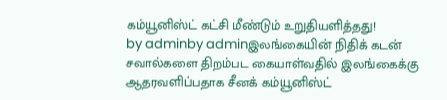கம்யூனிஸ்ட் கட்சி மீண்டும் உறுதியளித்தது!
by adminby adminஇலங்கையின் நிதிக் கடன் சவால்களை திறம்பட கையாள்வதில் இலங்கைக்கு ஆதரவளிப்பதாக சீனக் கம்யூனிஸ்ட்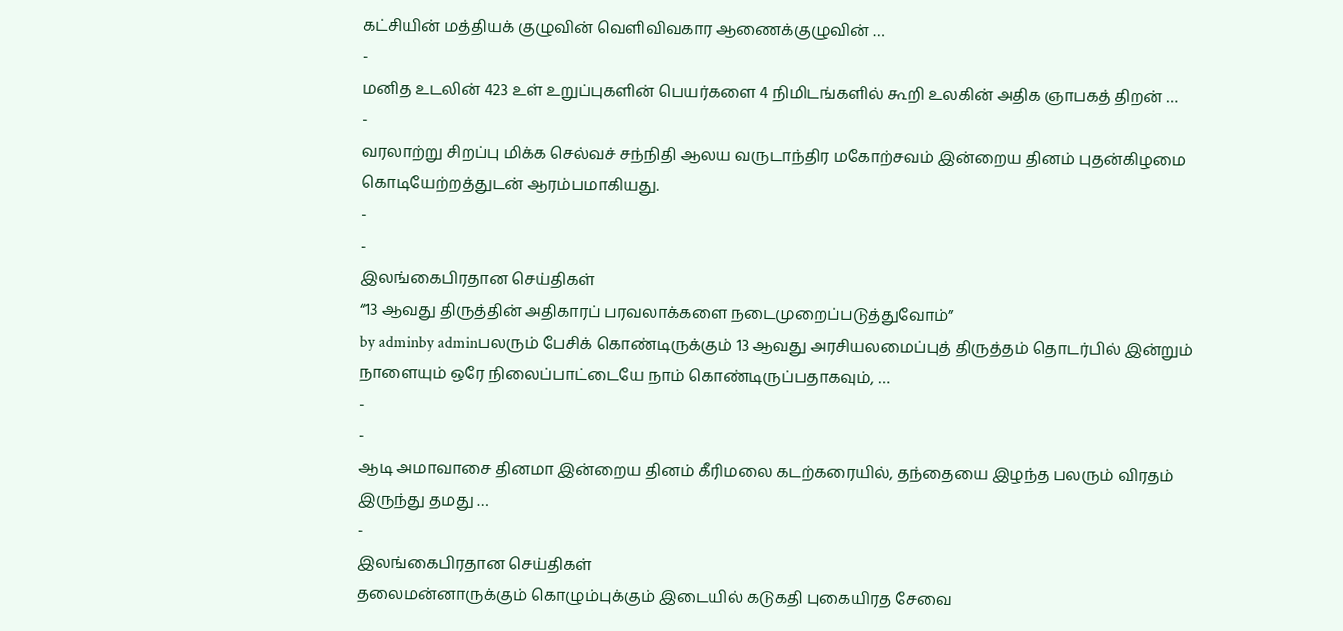கட்சியின் மத்தியக் குழுவின் வெளிவிவகார ஆணைக்குழுவின் …
-
மனித உடலின் 423 உள் உறுப்புகளின் பெயர்களை 4 நிமிடங்களில் கூறி உலகின் அதிக ஞாபகத் திறன் …
-
வரலாற்று சிறப்பு மிக்க செல்வச் சந்நிதி ஆலய வருடாந்திர மகோற்சவம் இன்றைய தினம் புதன்கிழமை கொடியேற்றத்துடன் ஆரம்பமாகியது.
-
-
இலங்கைபிரதான செய்திகள்
“13 ஆவது திருத்தின் அதிகாரப் பரவலாக்களை நடைமுறைப்படுத்துவோம்”
by adminby adminபலரும் பேசிக் கொண்டிருக்கும் 13 ஆவது அரசியலமைப்புத் திருத்தம் தொடர்பில் இன்றும் நாளையும் ஒரே நிலைப்பாட்டையே நாம் கொண்டிருப்பதாகவும், …
-
-
ஆடி அமாவாசை தினமா இன்றைய தினம் கீரிமலை கடற்கரையில், தந்தையை இழந்த பலரும் விரதம் இருந்து தமது …
-
இலங்கைபிரதான செய்திகள்
தலைமன்னாருக்கும் கொழும்புக்கும் இடையில் கடுகதி புகையிரத சேவை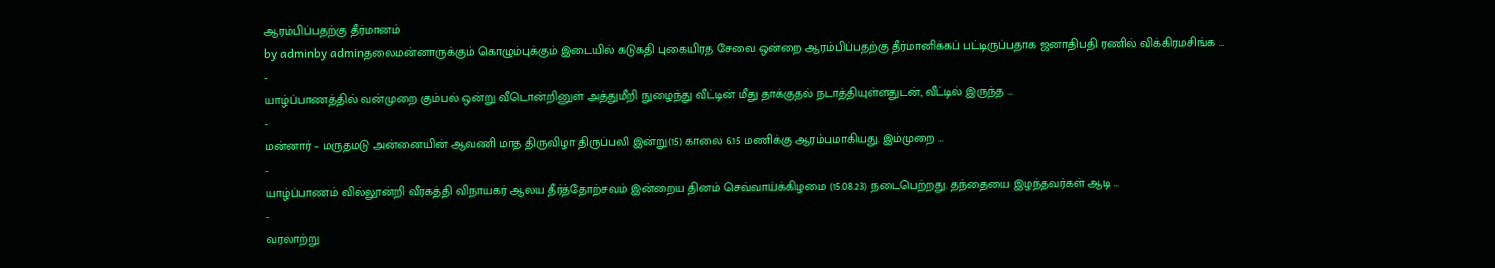ஆரம்பிப்பதற்கு தீர்மானம்
by adminby adminதலைமன்னாருக்கும் கொழும்புக்கும் இடையில் கடுகதி புகையிரத சேவை ஒன்றை ஆரம்பிப்பதற்கு தீர்மானிக்கப் பட்டிருப்பதாக ஜனாதிபதி ரணில் விக்கிரமசிங்க …
-
யாழ்ப்பாணத்தில் வன்முறை கும்பல் ஒன்று வீடொன்றினுள் அத்துமீறி நுழைந்து வீட்டின் மீது தாக்குதல் நடாத்தியுள்ளதுடன், வீட்டில் இருந்த …
-
மன்னார் – மருதமடு அன்னையின் ஆவணி மாத திருவிழா திருப்பலி இன்று(15) காலை 6.15 மணிக்கு ஆரம்பமாகியது. இம்முறை …
-
யாழ்ப்பாணம் வில்லூன்றி வீரகத்தி விநாயகர் ஆலய தீர்த்தோற்சவம் இன்றைய தினம் செவ்வாய்க்கிழமை (15.08.23) நடைபெற்றது. தந்தையை இழந்தவர்கள் ஆடி …
-
வரலாற்று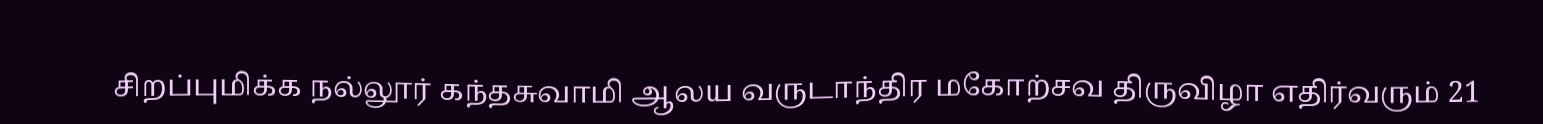சிறப்புமிக்க நல்லூர் கந்தசுவாமி ஆலய வருடாந்திர மகோற்சவ திருவிழா எதிர்வரும் 21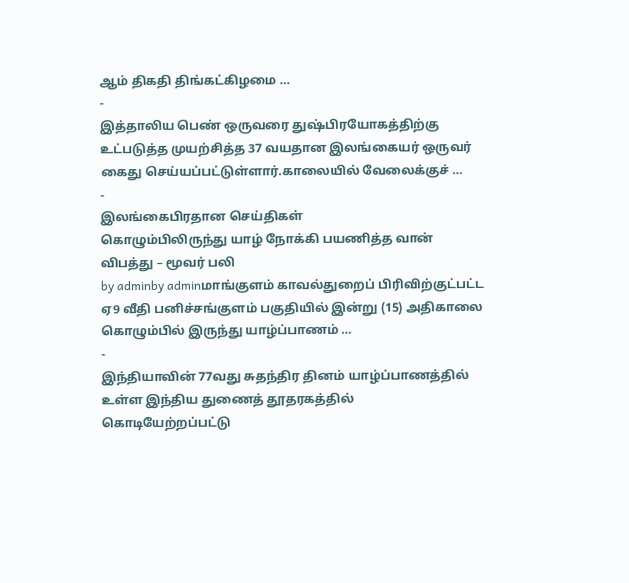ஆம் திகதி திங்கட்கிழமை …
-
இத்தாலிய பெண் ஒருவரை துஷ்பிரயோகத்திற்கு உட்படுத்த முயற்சித்த 37 வயதான இலங்கையர் ஒருவர் கைது செய்யப்பட்டுள்ளார்.காலையில் வேலைக்குச் …
-
இலங்கைபிரதான செய்திகள்
கொழும்பிலிருந்து யாழ் நோக்கி பயணித்த வான் விபத்து – மூவர் பலி
by adminby adminமாங்குளம் காவல்துறைப் பிரிவிற்குட்பட்ட ஏ9 வீதி பனிச்சங்குளம் பகுதியில் இன்று (15) அதிகாலை கொழும்பில் இருந்து யாழ்ப்பாணம் …
-
இந்தியாவின் 77வது சுதந்திர தினம் யாழ்ப்பாணத்தில் உள்ள இந்திய துணைத் தூதரகத்தில் கொடியேற்றப்பட்டு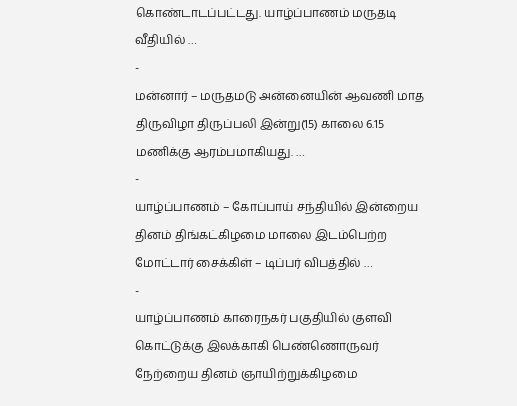கொண்டாடப்பட்டது. யாழ்ப்பாணம் மருதடி வீதியில் …
-
மன்னார் – மருதமடு அன்னையின் ஆவணி மாத திருவிழா திருப்பலி இன்று(15) காலை 6.15 மணிக்கு ஆரம்பமாகியது. …
-
யாழ்ப்பாணம் – கோப்பாய் சந்தியில் இன்றைய தினம் திங்கட்கிழமை மாலை இடம்பெற்ற மோட்டார் சைக்கிள் – டிப்பர் விபத்தில் …
-
யாழ்ப்பாணம் காரைநகர் பகுதியில் குளவி கொட்டுக்கு இலக்காகி பெண்ணொருவர் நேற்றைய தினம் ஞாயிற்றுக்கிழமை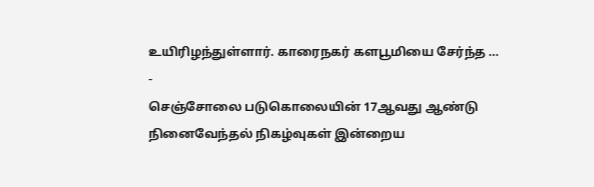உயிரிழந்துள்ளார். காரைநகர் களபூமியை சேர்ந்த …
-
செஞ்சோலை படுகொலையின் 17ஆவது ஆண்டு நினைவேந்தல் நிகழ்வுகள் இன்றைய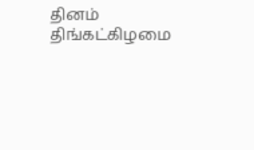தினம் திங்கட்கிழமை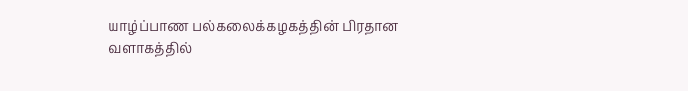யாழ்ப்பாண பல்கலைக்கழகத்தின் பிரதான வளாகத்தில்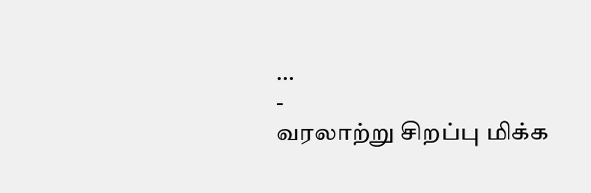…
-
வரலாற்று சிறப்பு மிக்க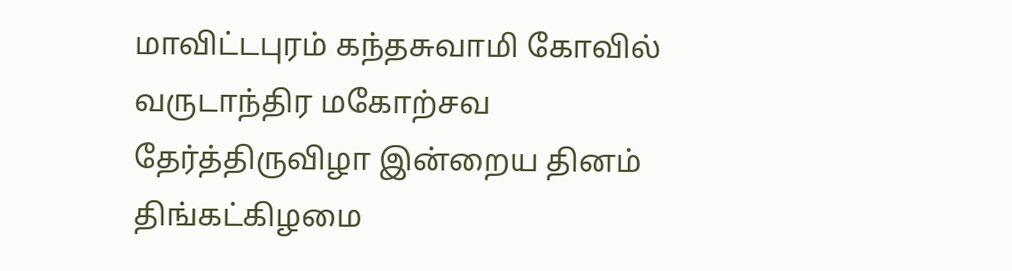மாவிட்டபுரம் கந்தசுவாமி கோவில் வருடாந்திர மகோற்சவ தேர்த்திருவிழா இன்றைய தினம் திங்கட்கிழமை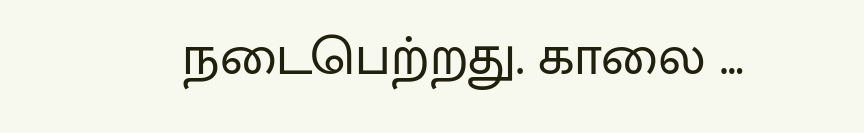நடைபெற்றது. காலை …